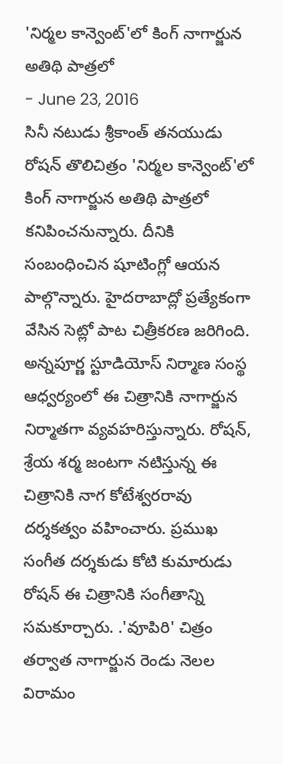'నిర్మల కాన్వెంట్'లో కింగ్ నాగార్జున అతిథి పాత్రలో
- June 23, 2016
సినీ నటుడు శ్రీకాంత్ తనయుడు రోషన్ తొలిచిత్రం 'నిర్మల కాన్వెంట్'లో కింగ్ నాగార్జున అతిథి పాత్రలో కనిపించనున్నారు. దీనికి సంబంధించిన షూటింగ్లో ఆయన పాల్గొన్నారు. హైదరాబాద్లో ప్రత్యేకంగా వేసిన సెట్లో పాట చిత్రీకరణ జరిగింది. అన్నపూర్ణ స్టూడియోస్ నిర్మాణ సంస్థ ఆధ్వర్యంలో ఈ చిత్రానికి నాగార్జున నిర్మాతగా వ్యవహరిస్తున్నారు. రోషన్, శ్రేయ శర్మ జంటగా నటిస్తున్న ఈ చిత్రానికి నాగ కోటేశ్వరరావు దర్శకత్వం వహించారు. ప్రముఖ సంగీత దర్శకుడు కోటి కుమారుడు రోషన్ ఈ చిత్రానికి సంగీతాన్ని సమకూర్చారు. .'వూపిరి' చిత్రం తర్వాత నాగార్జున రెండు నెలల విరామం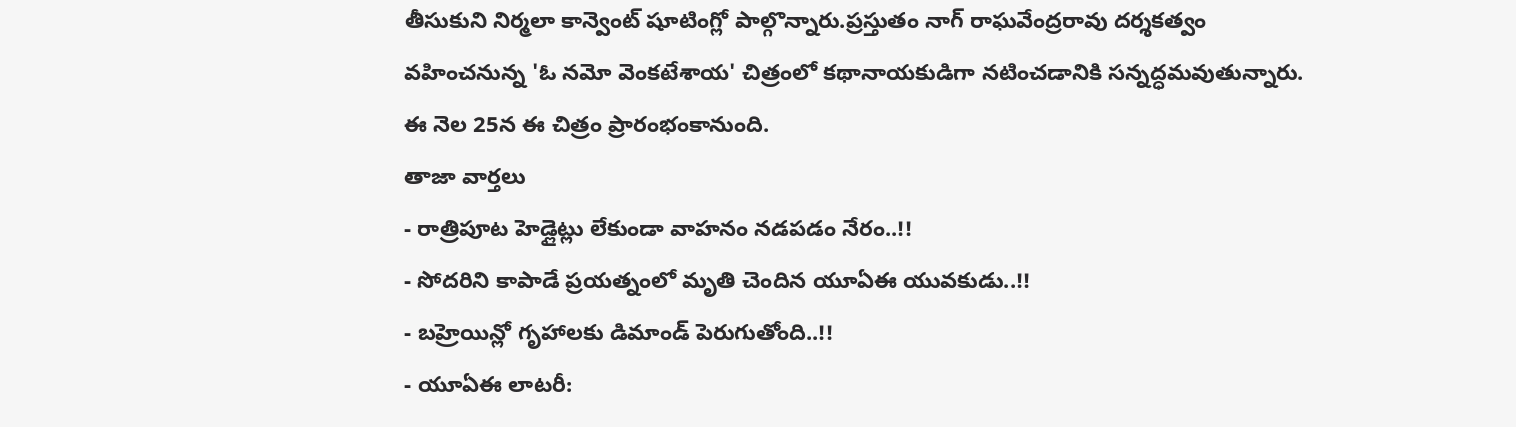తీసుకుని నిర్మలా కాన్వెంట్ షూటింగ్లో పాల్గొన్నారు.ప్రస్తుతం నాగ్ రాఘవేంద్రరావు దర్శకత్వం వహించనున్న 'ఓ నమో వెంకటేశాయ' చిత్రంలో కథానాయకుడిగా నటించడానికి సన్నద్ధమవుతున్నారు. ఈ నెల 25న ఈ చిత్రం ప్రారంభంకానుంది.
తాజా వార్తలు
- రాత్రిపూట హెడ్లైట్లు లేకుండా వాహనం నడపడం నేరం..!!
- సోదరిని కాపాడే ప్రయత్నంలో మృతి చెందిన యూఏఈ యువకుడు..!!
- బహ్రెయిన్లో గృహాలకు డిమాండ్ పెరుగుతోంది..!!
- యూఏఈ లాటరీ: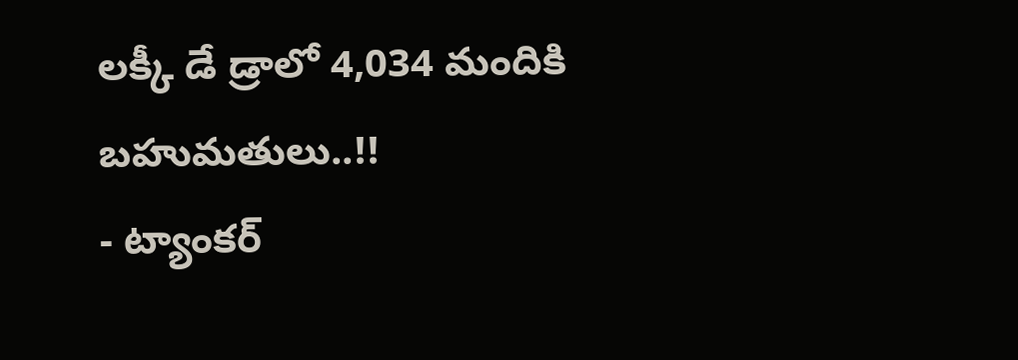లక్కీ డే డ్రాలో 4,034 మందికి బహుమతులు..!!
- ట్యాంకర్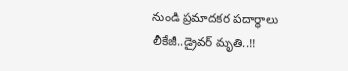నుండి ప్రమాదకర పదార్థాలు లీకేజీ..డ్రైవర్ మృతి..!!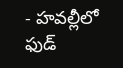- హవల్లీలో ఫుడ్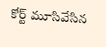కోర్ట్ మూసివేసిన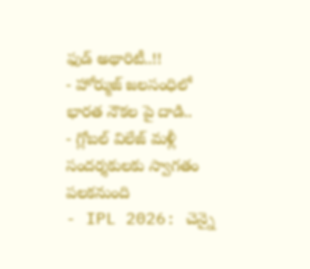ఫుడ్ అథారిటీ..!!
- హోర్ముజ్ జలసంధిలో భారత నౌకల పై దాడి..
- గ్లోబల్ విలేజ్ మళ్లీ సందర్శకులకు స్వాగతం పలకనుంది
- IPL 2026: చెన్నై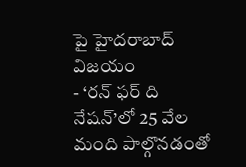పై హైదరాబాద్ విజయం
- ‘రన్ ఫర్ ది నేషన్’లో 25 వేల మంది పాల్గొనడంతో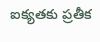ఐక్యతకు ప్రతీక